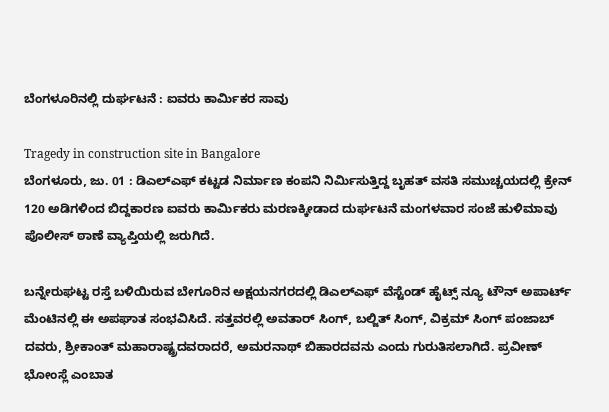ಬೆಂಗಳೂರಿನಲ್ಲಿ ದುರ್ಘಟನೆ : ಐವರು ಕಾರ್ಮಿಕರ ಸಾವು

Tragedy in construction site in Bangalore
ಬೆಂಗಳೂರು, ಜು. 01 : ಡಿಎಲ್ಎಫ್ ಕಟ್ಟಡ ನಿರ್ಮಾಣ ಕಂಪನಿ ನಿರ್ಮಿಸುತ್ತಿದ್ದ ಬೃಹತ್ ವಸತಿ ಸಮುಚ್ಚಯದಲ್ಲಿ ಕ್ರೇನ್ 120 ಅಡಿಗಳಿಂದ ಬಿದ್ದಕಾರಣ ಐವರು ಕಾರ್ಮಿಕರು ಮರಣಕ್ಕೀಡಾದ ದುರ್ಘಟನೆ ಮಂಗಳವಾರ ಸಂಜೆ ಹುಳಿಮಾವು ಪೊಲೀಸ್ ಠಾಣೆ ವ್ಯಾಪ್ತಿಯಲ್ಲಿ ಜರುಗಿದೆ.

ಬನ್ನೇರುಘಟ್ಟ ರಸ್ತೆ ಬಳಿಯಿರುವ ಬೇಗೂರಿನ ಅಕ್ಷಯನಗರದಲ್ಲಿ ಡಿಎಲ್ಎಫ್ ವೆಸ್ಟೆಂಡ್ ಹೈಟ್ಸ್ ನ್ಯೂ ಟೌನ್ ಅಪಾರ್ಟ್ ಮೆಂಟಿನಲ್ಲಿ ಈ ಅಪಘಾತ ಸಂಭವಿಸಿದೆ. ಸತ್ತವರಲ್ಲಿ ಅವತಾರ್ ಸಿಂಗ್, ಬಲ್ಜಿತ್ ಸಿಂಗ್, ವಿಕ್ರಮ್ ಸಿಂಗ್ ಪಂಜಾಬ್ ದವರು, ಶ್ರೀಕಾಂತ್ ಮಹಾರಾಷ್ಟ್ರದವರಾದರೆ, ಅಮರನಾಥ್ ಬಿಹಾರದವನು ಎಂದು ಗುರುತಿಸಲಾಗಿದೆ. ಪ್ರವೀಣ್ ಭೋಂಸ್ಲೆ ಎಂಬಾತ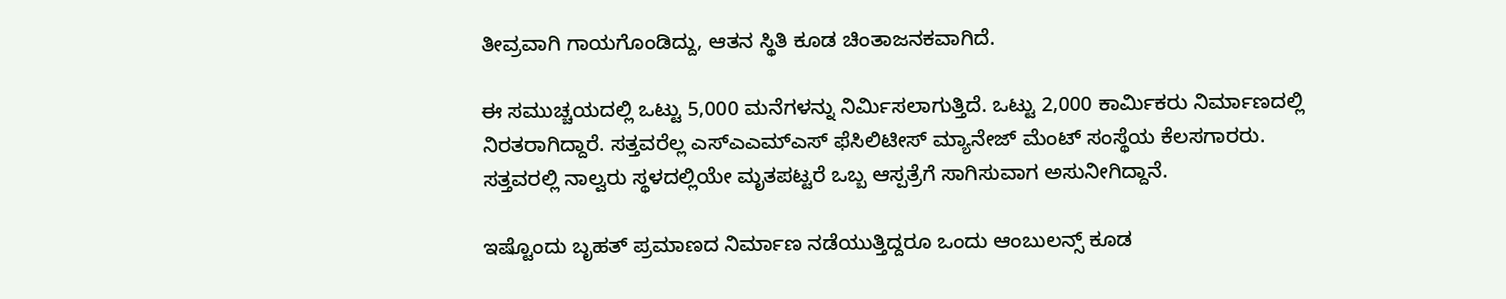ತೀವ್ರವಾಗಿ ಗಾಯಗೊಂಡಿದ್ದು, ಆತನ ಸ್ಥಿತಿ ಕೂಡ ಚಿಂತಾಜನಕವಾಗಿದೆ.

ಈ ಸಮುಚ್ಚಯದಲ್ಲಿ ಒಟ್ಟು 5,000 ಮನೆಗಳನ್ನು ನಿರ್ಮಿಸಲಾಗುತ್ತಿದೆ. ಒಟ್ಟು 2,000 ಕಾರ್ಮಿಕರು ನಿರ್ಮಾಣದಲ್ಲಿ ನಿರತರಾಗಿದ್ದಾರೆ. ಸತ್ತವರೆಲ್ಲ ಎಸ್ಎಎಮ್ಎಸ್ ಫೆಸಿಲಿಟೀಸ್ ಮ್ಯಾನೇಜ್ ಮೆಂಟ್ ಸಂಸ್ಥೆಯ ಕೆಲಸಗಾರರು. ಸತ್ತವರಲ್ಲಿ ನಾಲ್ವರು ಸ್ಥಳದಲ್ಲಿಯೇ ಮೃತಪಟ್ಟರೆ ಒಬ್ಬ ಆಸ್ಪತ್ರೆಗೆ ಸಾಗಿಸುವಾಗ ಅಸುನೀಗಿದ್ದಾನೆ.

ಇಷ್ಟೊಂದು ಬೃಹತ್ ಪ್ರಮಾಣದ ನಿರ್ಮಾಣ ನಡೆಯುತ್ತಿದ್ದರೂ ಒಂದು ಆಂಬುಲನ್ಸ್ ಕೂಡ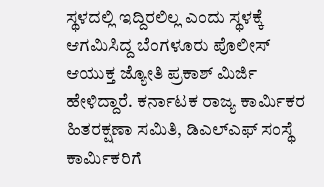ಸ್ಥಳದಲ್ಲಿ ಇದ್ದಿರಲಿಲ್ಲ ಎಂದು ಸ್ಥಳಕ್ಕೆ ಆಗಮಿಸಿದ್ದ ಬೆಂಗಳೂರು ಪೊಲೀಸ್ ಆಯುಕ್ತ ಜ್ಯೋತಿ ಪ್ರಕಾಶ್ ಮಿರ್ಜಿ ಹೇಳಿದ್ದಾರೆ. ಕರ್ನಾಟಕ ರಾಜ್ಯ ಕಾರ್ಮಿಕರ ಹಿತರಕ್ಷಣಾ ಸಮಿತಿ, ಡಿಎಲ್ಎಫ್ ಸಂಸ್ಥೆ ಕಾರ್ಮಿಕರಿಗೆ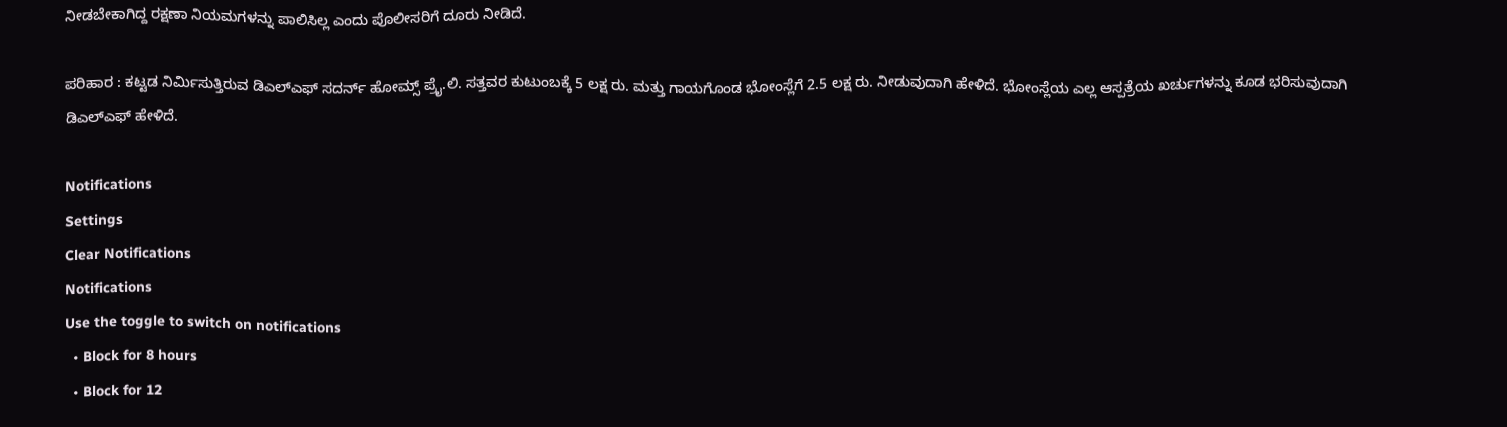ನೀಡಬೇಕಾಗಿದ್ದ ರಕ್ಷಣಾ ನಿಯಮಗಳನ್ನು ಪಾಲಿಸಿಲ್ಲ ಎಂದು ಪೊಲೀಸರಿಗೆ ದೂರು ನೀಡಿದೆ.

ಪರಿಹಾರ : ಕಟ್ಟಡ ನಿರ್ಮಿಸುತ್ತಿರುವ ಡಿಎಲ್ಎಫ್ ಸದರ್ನ್ ಹೋಮ್ಸ್ ಪ್ರೈ.ಲಿ. ಸತ್ತವರ ಕುಟುಂಬಕ್ಕೆ 5 ಲಕ್ಷ ರು. ಮತ್ತು ಗಾಯಗೊಂಡ ಭೋಂಸ್ಲೆಗೆ 2.5 ಲಕ್ಷ ರು. ನೀಡುವುದಾಗಿ ಹೇಳಿದೆ. ಭೋಂಸ್ಲೆಯ ಎಲ್ಲ ಆಸ್ಪತ್ರೆಯ ಖರ್ಚುಗಳನ್ನು ಕೂಡ ಭರಿಸುವುದಾಗಿ ಡಿಎಲ್ಎಫ್ ಹೇಳಿದೆ.

Notifications
Settings
Clear Notifications
Notifications
Use the toggle to switch on notifications
  • Block for 8 hours
  • Block for 12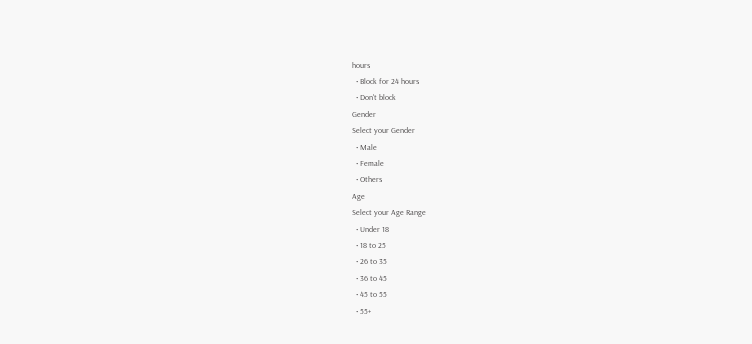hours
  • Block for 24 hours
  • Don't block
Gender
Select your Gender
  • Male
  • Female
  • Others
Age
Select your Age Range
  • Under 18
  • 18 to 25
  • 26 to 35
  • 36 to 45
  • 45 to 55
  • 55+